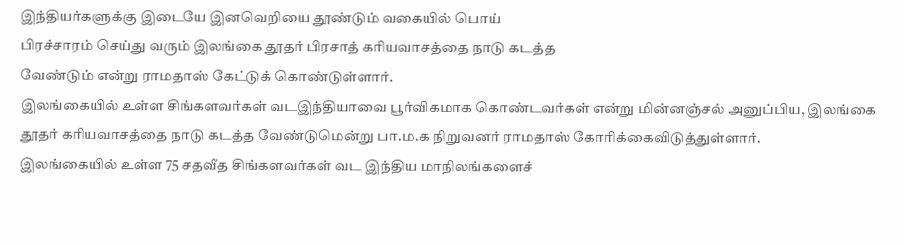இந்தியர்களுக்கு இடையே இனவெறியை தூண்டும் வகையில் பொய்
பிரச்சாரம் செய்து வரும் இலங்கை தூதர் பிரசாத் கரியவாசத்தை நாடு கடத்த
வேண்டும் என்று ராமதாஸ் கேட்டுக் கொண்டுள்ளார்.
இலங்கையில் உள்ள சிங்களவர்கள் வடஇந்தியாவை பூர்விகமாக கொண்டவர்கள் என்று மின்னஞ்சல் அனுப்பிய, இலங்கை தூதர் கரியவாசத்தை நாடு கடத்த வேண்டுமென்று பா.ம.க நிறுவனர் ராமதாஸ் கோரிக்கைவிடுத்துள்ளார்.
இலங்கையில் உள்ள 75 சதவீத சிங்களவர்கள் வட இந்திய மாநிலங்களைச்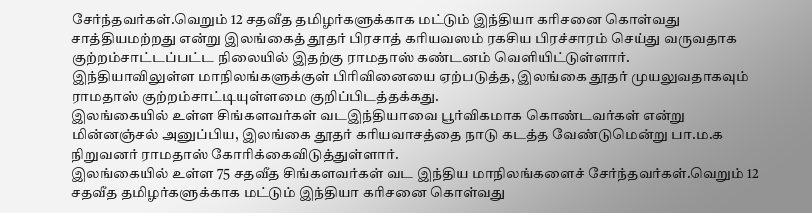சேர்ந்தவர்கள்.வெறும் 12 சதவீத தமிழர்களுக்காக மட்டும் இந்தியா கரிசனை கொள்வது சாத்தியமற்றது என்று இலங்கைத் தூதர் பிரசாத் கரியவஸம் ரகசிய பிரச்சாரம் செய்து வருவதாக குற்றம்சாட்டப்பட்ட நிலையில் இதற்கு ராமதாஸ் கண்டனம் வெளியிட்டுள்ளார்.
இந்தியாவிலுள்ள மாநிலங்களுக்குள் பிரிவினையை ஏற்படுத்த, இலங்கை தூதர் முயலுவதாகவும் ராமதாஸ் குற்றம்சாட்டியுள்ளமை குறிப்பிடத்தக்கது.
இலங்கையில் உள்ள சிங்களவர்கள் வடஇந்தியாவை பூர்விகமாக கொண்டவர்கள் என்று மின்னஞ்சல் அனுப்பிய, இலங்கை தூதர் கரியவாசத்தை நாடு கடத்த வேண்டுமென்று பா.ம.க நிறுவனர் ராமதாஸ் கோரிக்கைவிடுத்துள்ளார்.
இலங்கையில் உள்ள 75 சதவீத சிங்களவர்கள் வட இந்திய மாநிலங்களைச் சேர்ந்தவர்கள்.வெறும் 12 சதவீத தமிழர்களுக்காக மட்டும் இந்தியா கரிசனை கொள்வது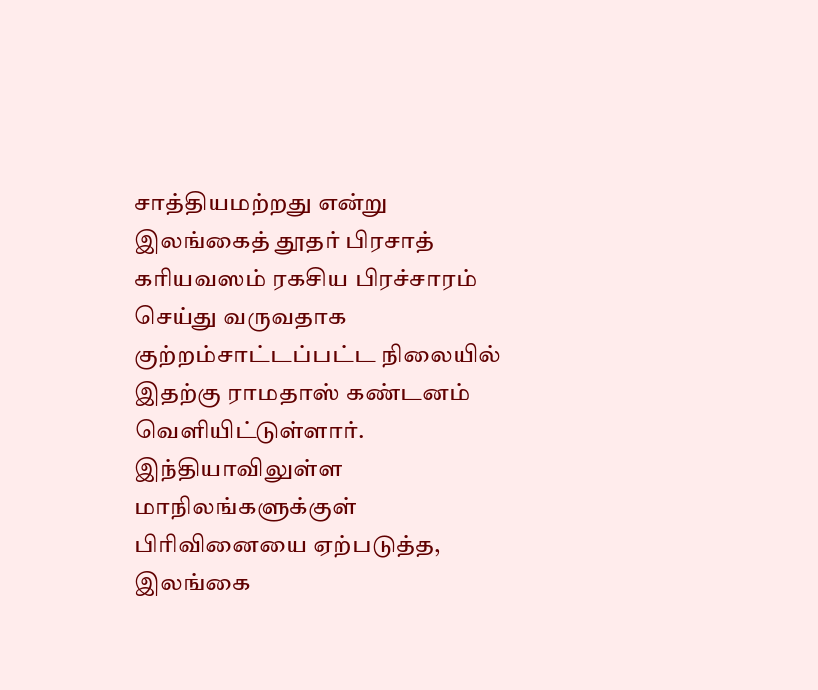சாத்தியமற்றது என்று இலங்கைத் தூதர் பிரசாத் கரியவஸம் ரகசிய பிரச்சாரம் செய்து வருவதாக குற்றம்சாட்டப்பட்ட நிலையில் இதற்கு ராமதாஸ் கண்டனம் வெளியிட்டுள்ளார்.
இந்தியாவிலுள்ள மாநிலங்களுக்குள் பிரிவினையை ஏற்படுத்த, இலங்கை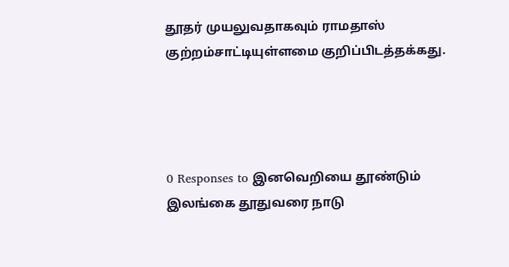தூதர் முயலுவதாகவும் ராமதாஸ் குற்றம்சாட்டியுள்ளமை குறிப்பிடத்தக்கது.




0 Responses to இனவெறியை தூண்டும் இலங்கை தூதுவரை நாடு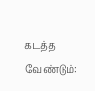கடத்த வேண்டும்: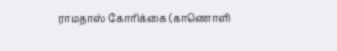ராமதாஸ் கோரிக்கை (காணொளி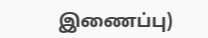இணைப்பு)